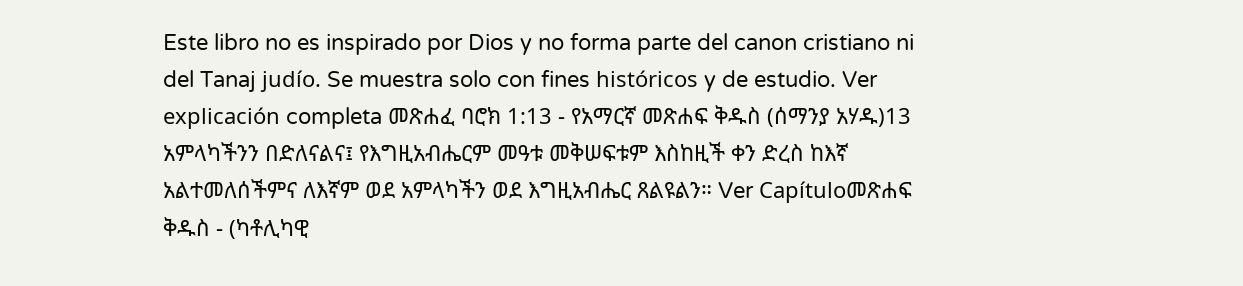Este libro no es inspirado por Dios y no forma parte del canon cristiano ni del Tanaj judío. Se muestra solo con fines históricos y de estudio. Ver explicación completa መጽሐፈ ባሮክ 1:13 - የአማርኛ መጽሐፍ ቅዱስ (ሰማንያ አሃዱ)13 አምላካችንን በድለናልና፤ የእግዚአብሔርም መዓቱ መቅሠፍቱም እስከዚች ቀን ድረስ ከእኛ አልተመለሰችምና ለእኛም ወደ አምላካችን ወደ እግዚአብሔር ጸልዩልን። Ver Capítuloመጽሐፍ ቅዱስ - (ካቶሊካዊ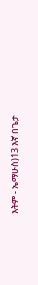እትም - ኤማሁስ)13 እኛ በጌታ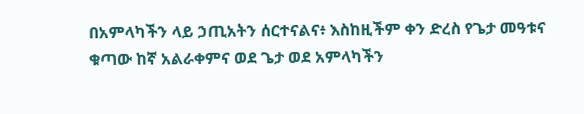በአምላካችን ላይ ኃጢአትን ሰርተናልና፥ እስከዚችም ቀን ድረስ የጌታ መዓቱና ቁጣው ከኛ አልራቀምና ወደ ጌታ ወደ አምላካችን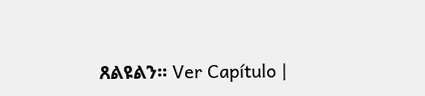ጸልዩልን። Ver Capítulo |